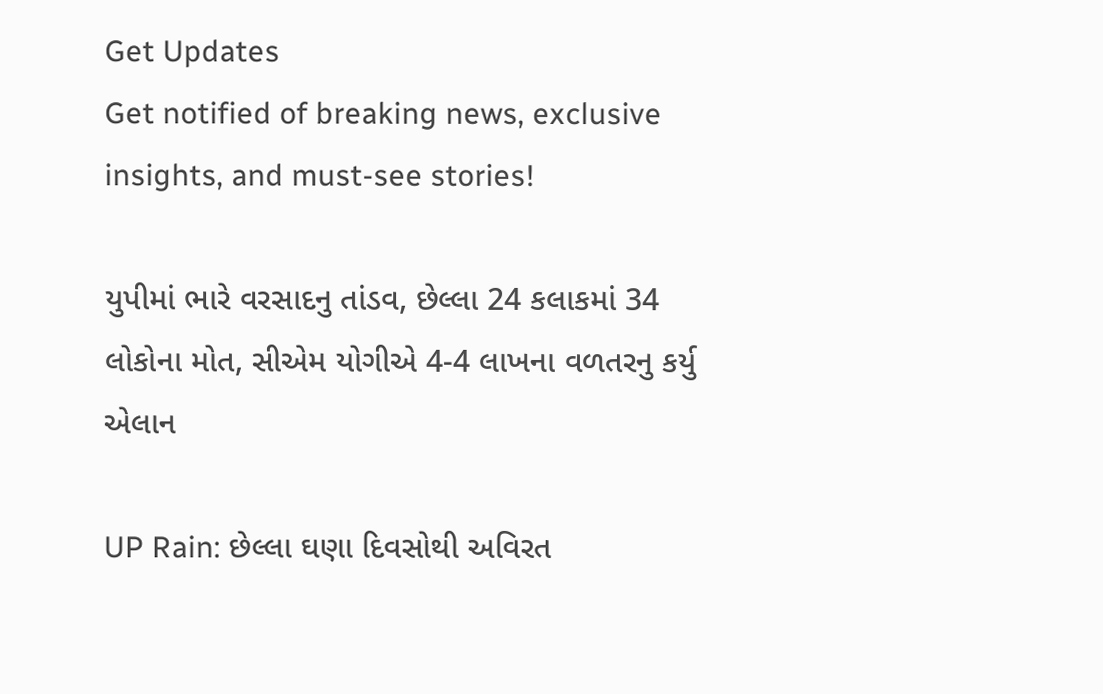Get Updates
Get notified of breaking news, exclusive insights, and must-see stories!

યુપીમાં ભારે વરસાદનુ તાંડવ, છેલ્લા 24 કલાકમાં 34 લોકોના મોત, સીએમ યોગીએ 4-4 લાખના વળતરનુ કર્યુ એલાન

UP Rain: છેલ્લા ઘણા દિવસોથી અવિરત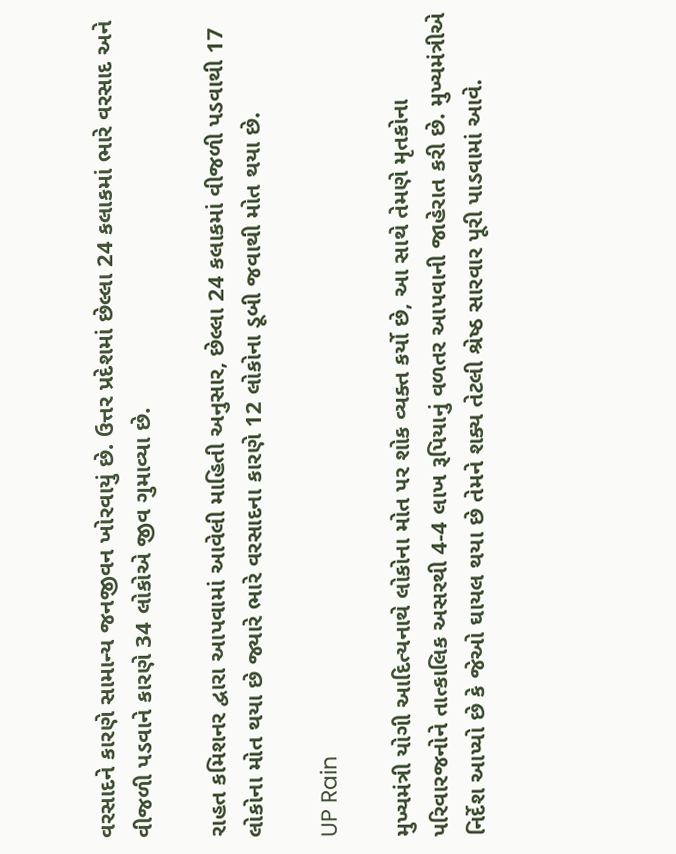વરસાદને કારણે સામાન્ય જનજીવન ખોરવાયું છે. ઉત્તર પ્રદેશમાં છેલ્લા 24 કલાકમાં ભારે વરસાદ અને વીજળી પડવાને કારણે 34 લોકોએ જીવ ગુમાવ્યા છે.

રાહત કમિશનર દ્વારા આપવામાં આવેલી માહિતી અનુસાર, છેલ્લા 24 કલાકમાં વીજળી પડવાથી 17 લોકોના મોત થયા છે જ્યારે ભારે વરસાદના કારણે 12 લોકોના ડૂબી જવાથી મોત થયા છે.

UP Rain

મુખ્યમંત્રી યોગી આદિત્યનાથે લોકોના મોત પર શોક વ્યક્ત કર્યો છે, આ સાથે તેમણે મૃતકોના પરિવારજનોને તાત્કાલિક અસરથી 4-4 લાખ રૂપિયાનું વળતર આપવાની જાહેરાત કરી છે. મુખ્યમંત્રીએ નિર્દેશ આપ્યો છે કે જેઓ ઘાયલ થયા છે તેમને શક્ય તેટલી શ્રેષ્ઠ સારવાર પૂરી પાડવામાં આવે.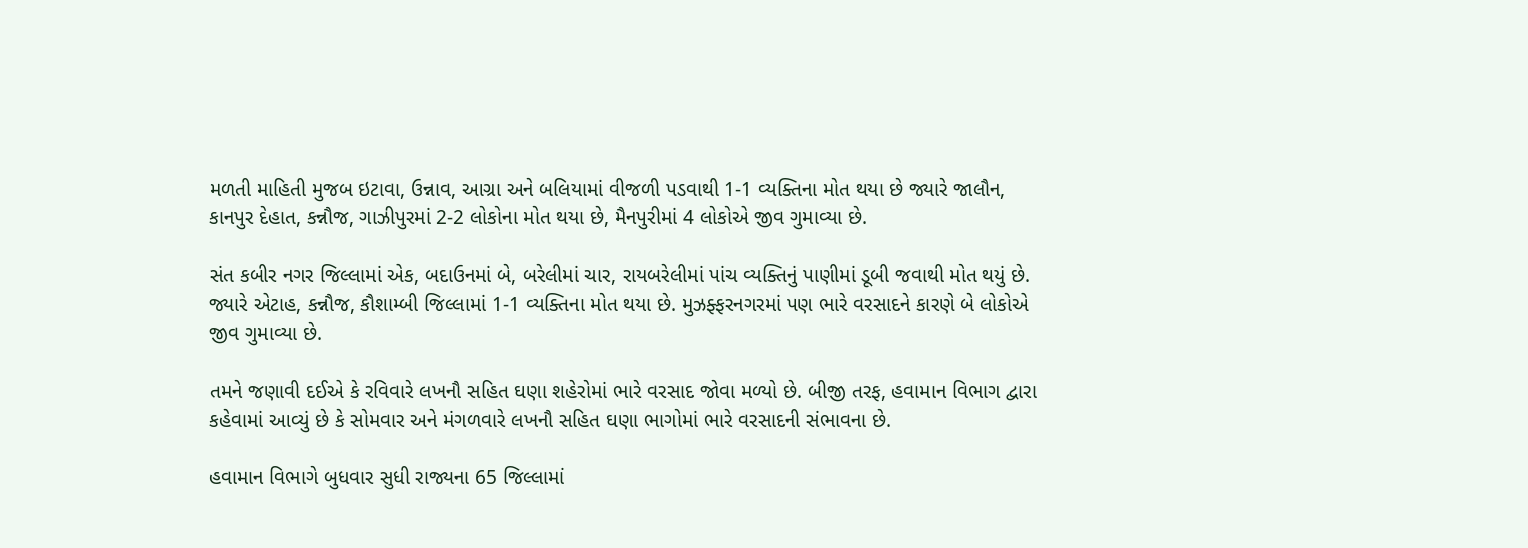મળતી માહિતી મુજબ ઇટાવા, ઉન્નાવ, આગ્રા અને બલિયામાં વીજળી પડવાથી 1-1 વ્યક્તિના મોત થયા છે જ્યારે જાલૌન, કાનપુર દેહાત, કન્નૌજ, ગાઝીપુરમાં 2-2 લોકોના મોત થયા છે, મૈનપુરીમાં 4 લોકોએ જીવ ગુમાવ્યા છે.

સંત કબીર નગર જિલ્લામાં એક, બદાઉનમાં બે, બરેલીમાં ચાર, રાયબરેલીમાં પાંચ વ્યક્તિનું પાણીમાં ડૂબી જવાથી મોત થયું છે. જ્યારે એટાહ, કન્નૌજ, કૌશામ્બી જિલ્લામાં 1-1 વ્યક્તિના મોત થયા છે. મુઝફ્ફરનગરમાં પણ ભારે વરસાદને કારણે બે લોકોએ જીવ ગુમાવ્યા છે.

તમને જણાવી દઈએ કે રવિવારે લખનૌ સહિત ઘણા શહેરોમાં ભારે વરસાદ જોવા મળ્યો છે. બીજી તરફ, હવામાન વિભાગ દ્વારા કહેવામાં આવ્યું છે કે સોમવાર અને મંગળવારે લખનૌ સહિત ઘણા ભાગોમાં ભારે વરસાદની સંભાવના છે.

હવામાન વિભાગે બુધવાર સુધી રાજ્યના 65 જિલ્લામાં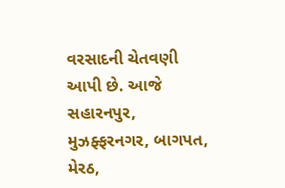વરસાદની ચેતવણી આપી છે. આજે સહારનપુર, મુઝફ્ફરનગર, બાગપત, મેરઠ,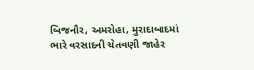બિજનૌર, અમરોહા, મુરાદાબાદમાં ભારે વરસાદની ચેતવણી જાહેર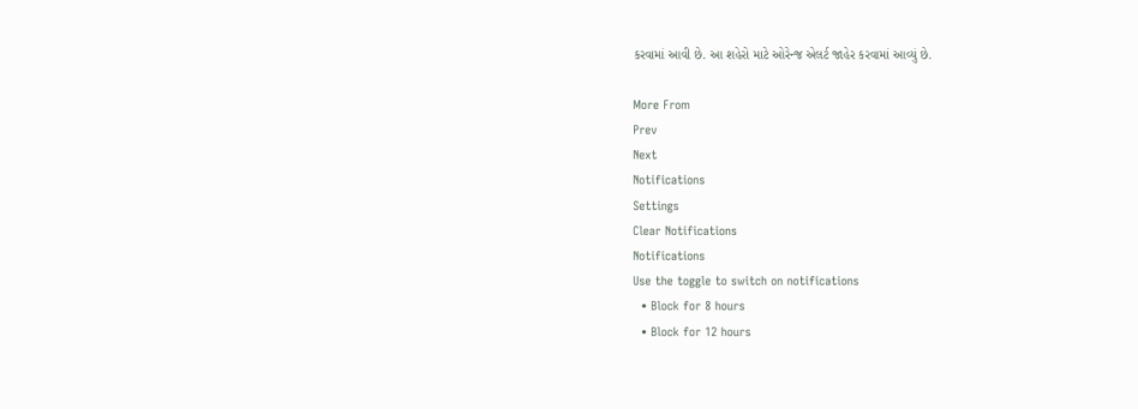કરવામાં આવી છે. આ શહેરો માટે ઓરેન્જ એલર્ટ જાહેર કરવામાં આવ્યું છે.

More From
Prev
Next
Notifications
Settings
Clear Notifications
Notifications
Use the toggle to switch on notifications
  • Block for 8 hours
  • Block for 12 hours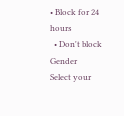• Block for 24 hours
  • Don't block
Gender
Select your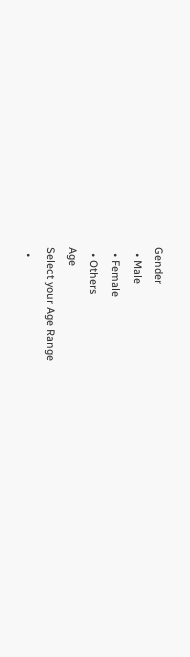Gender
  • Male
  • Female
  • Others
Age
Select your Age Range
  •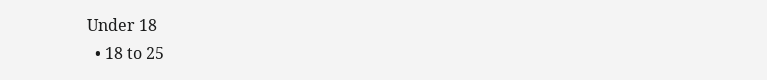Under 18
  • 18 to 25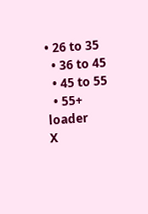• 26 to 35
  • 36 to 45
  • 45 to 55
  • 55+
loader
X